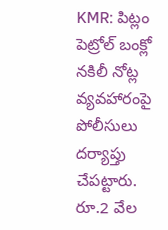KMR: పిట్లం పెట్రోల్ బంక్లో నకిలీ నోట్ల వ్యవహారంపై పోలీసులు దర్యాప్తు చేపట్టారు. రూ.2 వేల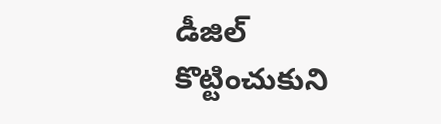డీజిల్ కొట్టించుకుని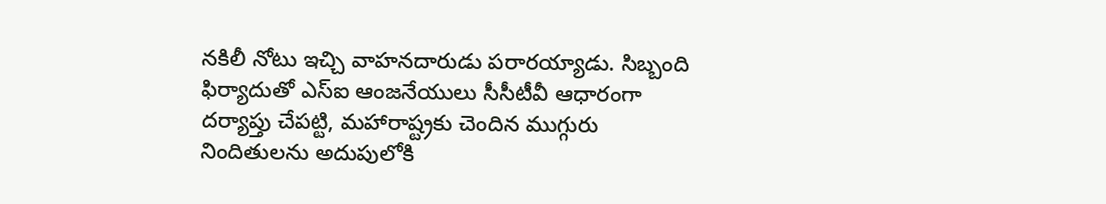నకిలీ నోటు ఇచ్చి వాహనదారుడు పరారయ్యాడు. సిబ్బంది ఫిర్యాదుతో ఎస్ఐ ఆంజనేయులు సీసీటీవీ ఆధారంగా దర్యాప్తు చేపట్టి, మహారాష్ట్రకు చెందిన ముగ్గురు నిందితులను అదుపులోకి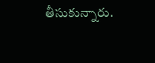తీసుకున్నారు.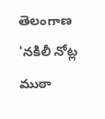తెలంగాణ
'నకిలీ నోట్ల ముఠా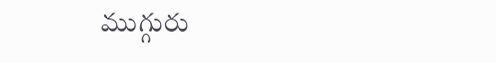ముగ్గురు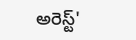అరెస్ట్'